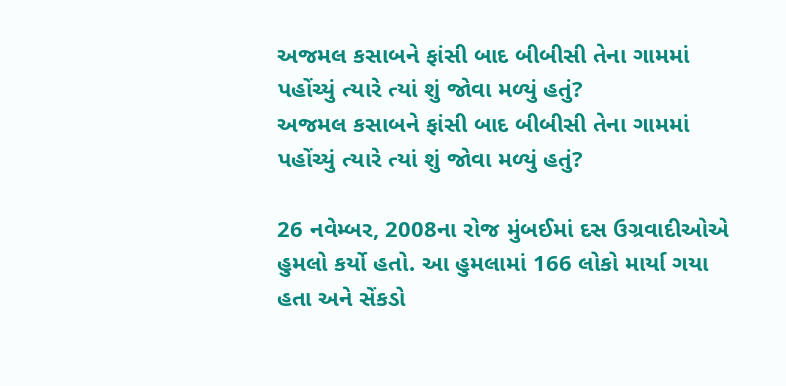અજમલ કસાબને ફાંસી બાદ બીબીસી તેના ગામમાં પહોંચ્યું ત્યારે ત્યાં શું જોવા મળ્યું હતું?
અજમલ કસાબને ફાંસી બાદ બીબીસી તેના ગામમાં પહોંચ્યું ત્યારે ત્યાં શું જોવા મળ્યું હતું?

26 નવેમ્બર, 2008ના રોજ મુંબઈમાં દસ ઉગ્રવાદીઓએ હુમલો કર્યો હતો. આ હુમલામાં 166 લોકો માર્યા ગયા હતા અને સેંકડો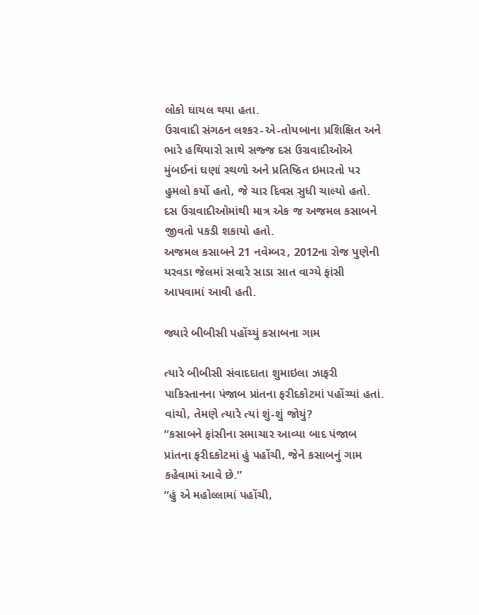લોકો ઘાયલ થયા હતા.
ઉગ્રવાદી સંગઠન લશ્કર-એ-તોયબાના પ્રશિક્ષિત અને ભારે હથિયારો સાથે સજ્જ દસ ઉગ્રવાદીઓએ મુંબઈનાં ઘણાં સ્થળો અને પ્રતિષ્ઠિત ઇમારતો પર હુમલો કર્યો હતો, જે ચાર દિવસ સુધી ચાલ્યો હતો.
દસ ઉગ્રવાદીઓમાંથી માત્ર એક જ અજમલ કસાબને જીવતો પકડી શકાયો હતો.
અજમલ કસાબને 21 નવેમ્બર, 2012ના રોજ પુણેની યરવડા જેલમાં સવારે સાડા સાત વાગ્યે ફાંસી આપવામાં આવી હતી.

જ્યારે બીબીસી પહોંચ્યું કસાબના ગામ

ત્યારે બીબીસી સંવાદદાતા શુમાઇલા ઝાફરી પાકિસ્તાનના પંજાબ પ્રાંતના ફરીદકોટમાં પહોંચ્યાં હતાં. વાંચો, તેમણે ત્યારે ત્યાં શું-શું જોયું?
“કસાબને ફાંસીના સમાચાર આવ્યા બાદ પંજાબ પ્રાંતના ફરીદકોટમાં હું પહોંચી, જેને કસાબનું ગામ કહેવામાં આવે છે.”
“હું એ મહોલ્લામાં પહોંચી,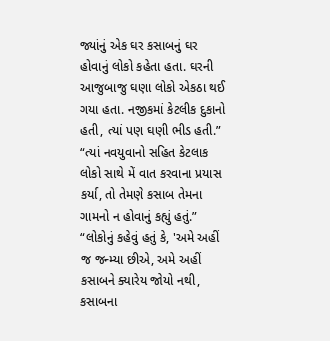જ્યાંનું એક ઘર કસાબનું ઘર હોવાનું લોકો કહેતા હતા. ઘરની આજુબાજુ ઘણા લોકો એકઠા થઈ ગયા હતા. નજીકમાં કેટલીક દુકાનો હતી, ત્યાં પણ ઘણી ભીડ હતી.”
“ત્યાં નવયુવાનો સહિત કેટલાક લોકો સાથે મેં વાત કરવાના પ્રયાસ કર્યા, તો તેમણે કસાબ તેમના ગામનો ન હોવાનું કહ્યું હતું.”
“લોકોનું કહેવું હતું કે, 'અમે અહીં જ જન્મ્યા છીએ, અમે અહીં કસાબને ક્યારેય જોયો નથી, કસાબના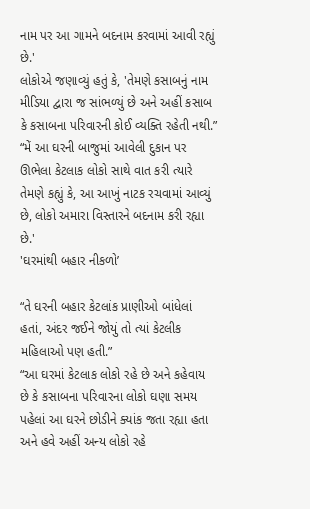નામ પર આ ગામને બદનામ કરવામાં આવી રહ્યું છે.'
લોકોએ જણાવ્યું હતું કે, 'તેમણે કસાબનું નામ મીડિયા દ્વારા જ સાંભળ્યું છે અને અહીં કસાબ કે કસાબના પરિવારની કોઈ વ્યક્તિ રહેતી નથી.”
“મેં આ ઘરની બાજુમાં આવેલી દુકાન પર ઊભેલા કેટલાક લોકો સાથે વાત કરી ત્યારે તેમણે કહ્યું કે, આ આખું નાટક રચવામાં આવ્યું છે, લોકો અમારા વિસ્તારને બદનામ કરી રહ્યા છે.'
'ઘરમાંથી બહાર નીકળો’

“તે ઘરની બહાર કેટલાંક પ્રાણીઓ બાંધેલાં હતાં, અંદર જઈને જોયું તો ત્યાં કેટલીક મહિલાઓ પણ હતી.”
“આ ઘરમાં કેટલાક લોકો રહે છે અને કહેવાય છે કે કસાબના પરિવારના લોકો ઘણા સમય પહેલાં આ ઘરને છોડીને ક્યાંક જતા રહ્યા હતા અને હવે અહીં અન્ય લોકો રહે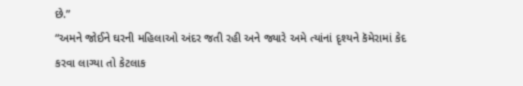છે.”
“અમને જોઈને ઘરની મહિલાઓ અંદર જતી રહી અને જ્યારે અમે ત્યાંનાં દૃશ્યને કૅમેરામાં કેદ કરવા લાગ્યા તો કેટલાક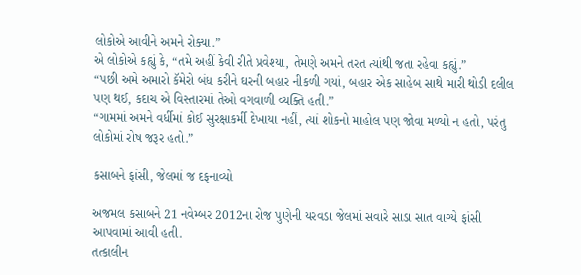લોકોએ આવીને અમને રોક્યા.”
એ લોકોએ કહ્યું કે, “તમે અહીં કેવી રીતે પ્રવેશ્યા, તેમણે અમને તરત ત્યાંથી જતા રહેવા કહ્યું.”
“પછી અમે અમારો કૅમેરો બંધ કરીને ઘરની બહાર નીકળી ગયાં, બહાર એક સાહેબ સાથે મારી થોડી દલીલ પણ થઈ, કદાચ એ વિસ્તારમાં તેઓ વગવાળી વ્યક્તિ હતી.”
“ગામમાં અમને વર્ધીમાં કોઈ સુરક્ષાકર્મી દેખાયા નહીં, ત્યાં શોકનો માહોલ પણ જોવા મળ્યો ન હતો, પરંતુ લોકોમાં રોષ જરૂર હતો.”

કસાબને ફાંસી, જેલમાં જ દફનાવ્યો

અજમલ કસાબને 21 નવેમ્બર 2012ના રોજ પુણેની યરવડા જેલમાં સવારે સાડા સાત વાગ્યે ફાંસી આપવામાં આવી હતી.
તત્કાલીન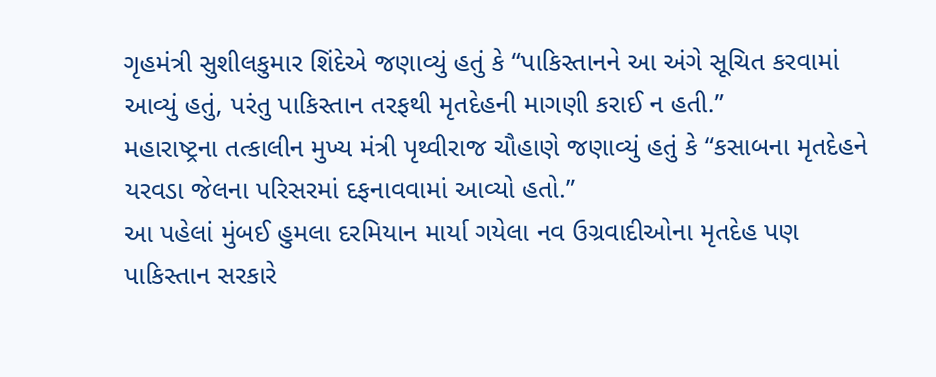ગૃહમંત્રી સુશીલકુમાર શિંદેએ જણાવ્યું હતું કે “પાકિસ્તાનને આ અંગે સૂચિત કરવામાં આવ્યું હતું, પરંતુ પાકિસ્તાન તરફથી મૃતદેહની માગણી કરાઈ ન હતી.”
મહારાષ્ટ્રના તત્કાલીન મુખ્ય મંત્રી પૃથ્વીરાજ ચૌહાણે જણાવ્યું હતું કે “કસાબના મૃતદેહને યરવડા જેલના પરિસરમાં દફનાવવામાં આવ્યો હતો.”
આ પહેલાં મુંબઈ હુમલા દરમિયાન માર્યા ગયેલા નવ ઉગ્રવાદીઓના મૃતદેહ પણ પાકિસ્તાન સરકારે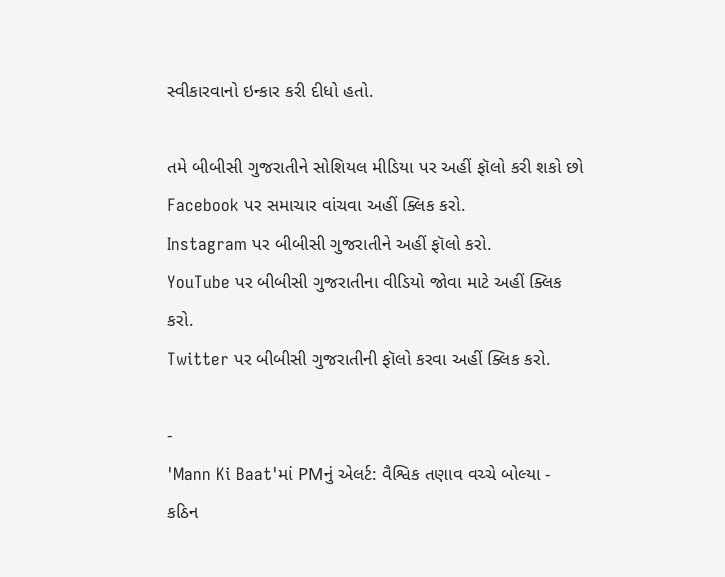સ્વીકારવાનો ઇન્કાર કરી દીધો હતો.

તમે બીબીસી ગુજરાતીને સોશિયલ મીડિયા પર અહીં ફૉલો કરી શકો છો
Facebook પર સમાચાર વાંચવા અહીં ક્લિક કરો.
Instagram પર બીબીસી ગુજરાતીને અહીં ફૉલો કરો.
YouTube પર બીબીસી ગુજરાતીના વીડિયો જોવા માટે અહીં ક્લિક કરો.
Twitter પર બીબીસી ગુજરાતીની ફૉલો કરવા અહીં ક્લિક કરો.

-
'Mann Ki Baat'માં PMનું એલર્ટ: વૈશ્વિક તણાવ વચ્ચે બોલ્યા - કઠિન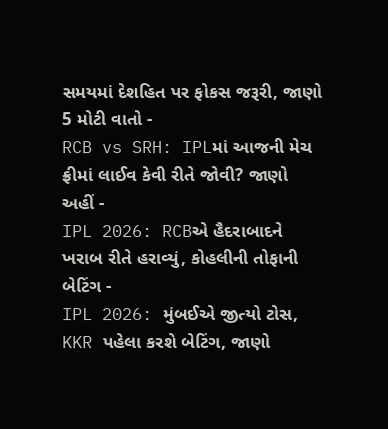સમયમાં દેશહિત પર ફોકસ જરૂરી, જાણો 5 મોટી વાતો -
RCB vs SRH: IPLમાં આજની મેચ ફ્રીમાં લાઈવ કેવી રીતે જોવી? જાણો અહીં -
IPL 2026: RCBએ હૈદરાબાદને ખરાબ રીતે હરાવ્યું, કોહલીની તોફાની બેટિંગ -
IPL 2026: મુંબઈએ જીત્યો ટોસ, KKR પહેલા કરશે બેટિંગ, જાણો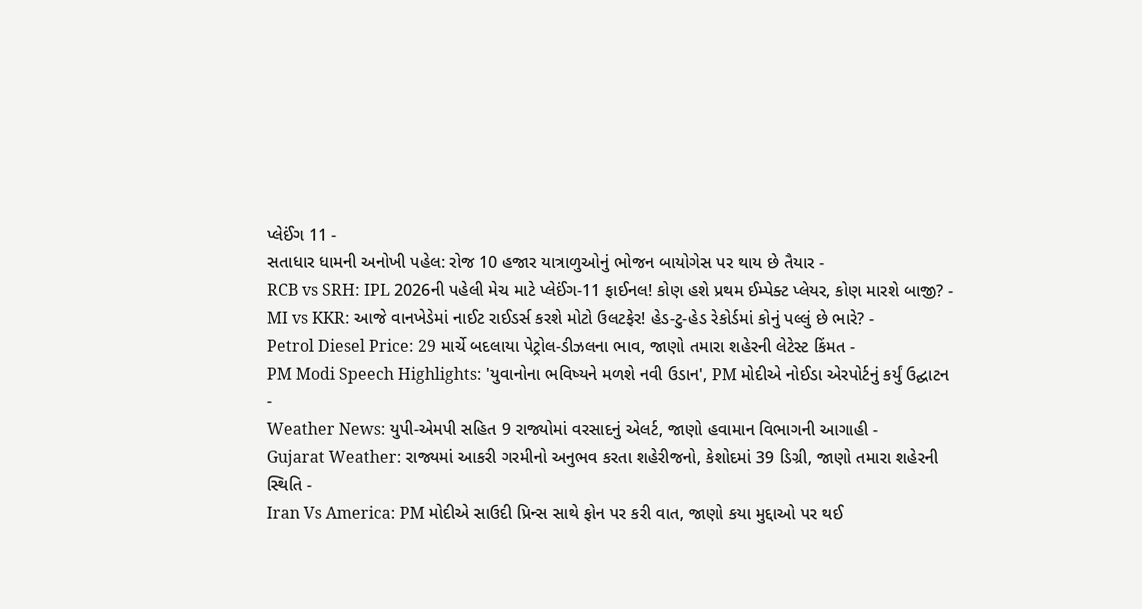પ્લેઈંગ 11 -
સતાધાર ધામની અનોખી પહેલ: રોજ 10 હજાર યાત્રાળુઓનું ભોજન બાયોગેસ પર થાય છે તૈયાર -
RCB vs SRH: IPL 2026ની પહેલી મેચ માટે પ્લેઈંગ-11 ફાઈનલ! કોણ હશે પ્રથમ ઈમ્પેક્ટ પ્લેયર, કોણ મારશે બાજી? -
MI vs KKR: આજે વાનખેડેમાં નાઈટ રાઈડર્સ કરશે મોટો ઉલટફેર! હેડ-ટુ-હેડ રેકોર્ડમાં કોનું પલ્લું છે ભારે? -
Petrol Diesel Price: 29 માર્ચે બદલાયા પેટ્રોલ-ડીઝલના ભાવ, જાણો તમારા શહેરની લેટેસ્ટ કિંમત -
PM Modi Speech Highlights: 'યુવાનોના ભવિષ્યને મળશે નવી ઉડાન', PM મોદીએ નોઈડા એરપોર્ટનું કર્યું ઉદ્ઘાટન -
Weather News: યુપી-એમપી સહિત 9 રાજ્યોમાં વરસાદનું એલર્ટ, જાણો હવામાન વિભાગની આગાહી -
Gujarat Weather: રાજ્યમાં આકરી ગરમીનો અનુભવ કરતા શહેરીજનો, કેશોદમાં 39 ડિગ્રી, જાણો તમારા શહેરની સ્થિતિ -
Iran Vs America: PM મોદીએ સાઉદી પ્રિન્સ સાથે ફોન પર કરી વાત, જાણો કયા મુદ્દાઓ પર થઈ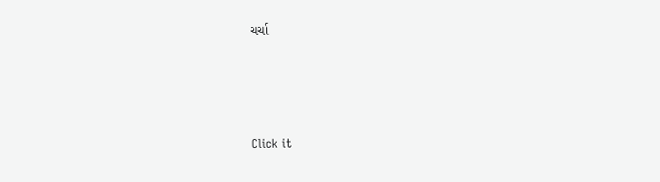ચર્ચા






Click it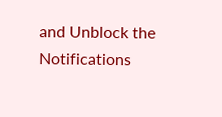and Unblock the Notifications